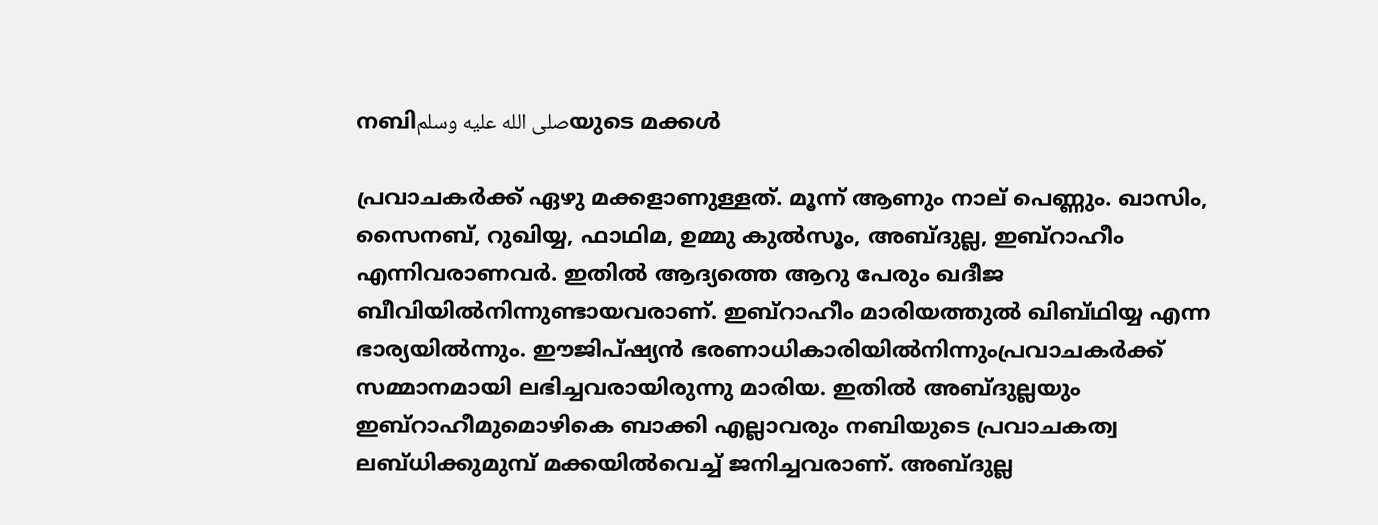നബിصلى الله عليه وسلمയുടെ മക്കൾ

പ്രവാചകര്‍ക്ക് ഏഴു മക്കളാണുള്ളത്. മൂന്ന് ആണും നാല് പെണ്ണും. ഖാസിം, സൈനബ്, റുഖിയ്യ, ഫാഥിമ, ഉമ്മു കുല്‍സൂം, അബ്ദുല്ല, ഇബ്‌റാഹീം എന്നിവരാണവര്‍. ഇതില്‍ ആദ്യത്തെ ആറു പേരും ഖദീജ ബീവിയില്‍നിന്നുണ്ടായവരാണ്. ഇബ്‌റാഹീം മാരിയത്തുല്‍ ഖിബ്ഥിയ്യ എന്ന ഭാര്യയില്‍ന്നും. ഈജിപ്ഷ്യന്‍ ഭരണാധികാരിയില്‍നിന്നുംപ്രവാചകര്‍ക്ക് സമ്മാനമായി ലഭിച്ചവരായിരുന്നു മാരിയ. ഇതില്‍ അബ്ദുല്ലയും ഇബ്‌റാഹീമുമൊഴികെ ബാക്കി എല്ലാവരും നബിയുടെ പ്രവാചകത്വ ലബ്ധിക്കുമുമ്പ് മക്കയില്‍വെച്ച് ജനിച്ചവരാണ്. അബ്ദുല്ല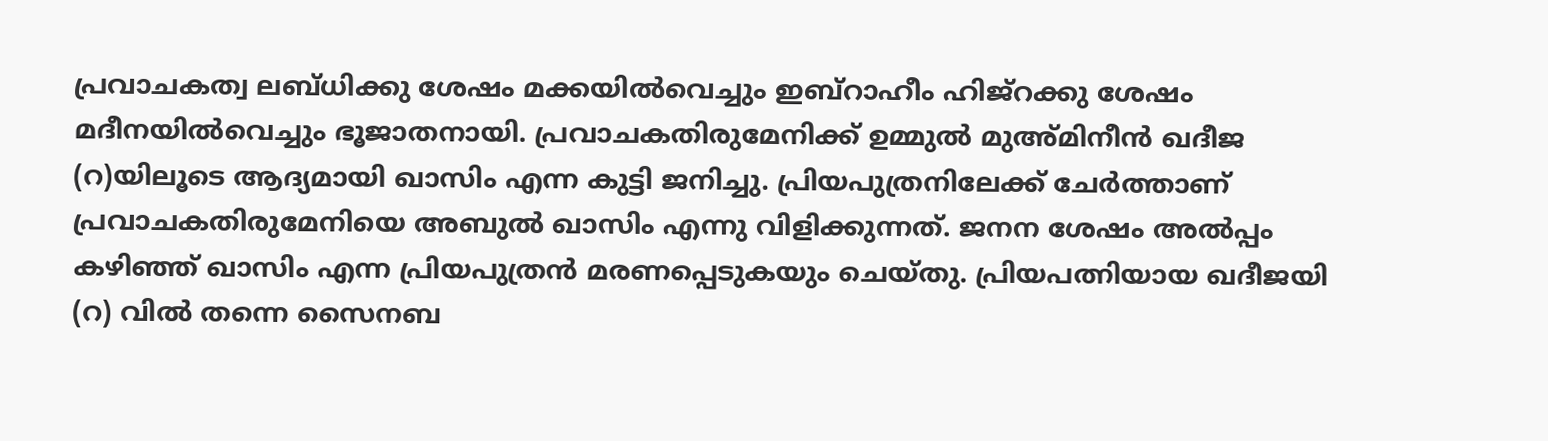പ്രവാചകത്വ ലബ്ധിക്കു ശേഷം മക്കയില്‍വെച്ചും ഇബ്‌റാഹീം ഹിജ്‌റക്കു ശേഷം മദീനയില്‍വെച്ചും ഭൂജാതനായി. പ്രവാചകതിരുമേനിക്ക് ഉമ്മുല്‍ മുഅ്മിനീന്‍ ഖദീജ (റ)യിലൂടെ ആദ്യമായി ഖാസിം എന്ന കുട്ടി ജനിച്ചു. പ്രിയപുത്രനിലേക്ക് ചേര്‍ത്താണ് പ്രവാചകതിരുമേനിയെ അബുല്‍ ഖാസിം എന്നു വിളിക്കുന്നത്. ജനന ശേഷം അല്‍പ്പം കഴിഞ്ഞ് ഖാസിം എന്ന പ്രിയപുത്രന്‍ മരണപ്പെടുകയും ചെയ്തു. പ്രിയപത്നിയായ ഖദീജയി (റ) വില്‍ തന്നെ സൈനബ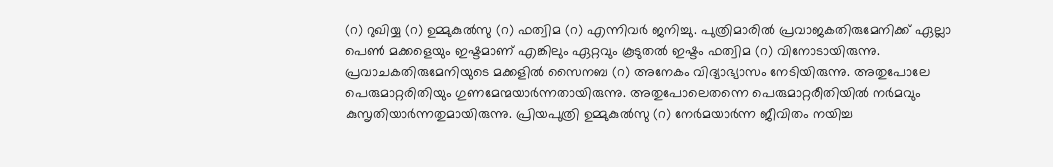(റ) റുഖിയ്യ (റ) ഉമ്മുകുല്‍സു (റ) ഫത്വിമ (റ) എന്നിവര്‍ ജനിച്ചു. പുത്രിമാരില്‍ പ്രവാജകതിരുമേനിക്ക് ഏല്ലാ പെണ്‍ മക്കളെയും ഇഷ്ടമാണ് എങ്കിലും ഏറ്റവും കൂടുതല്‍ ഇഷ്ടം ഫത്വിമ (റ) വിനോടായിരുന്നു. പ്രവാചകതിരുമേനിയുടെ മക്കളില്‍ സൈനബ (റ) അനേകം വിദ്യാഭ്യാസം നേടിയിരുന്നു. അതുപോലേ പെരുമാറ്റരിതിയും ഗുണമേന്മയാര്‍ന്നതായിരുന്നു. അതുപോലെതന്നെ പെരുമാറ്റരീതിയില്‍ നര്‍മവും കുസൃതിയാര്‍ന്നതുമായിരുന്നു. പ്രിയപുത്രി ഉമ്മുകുല്‍സു (റ) നേര്‍മയാര്‍ന്ന ജീവിതം നയിച്ച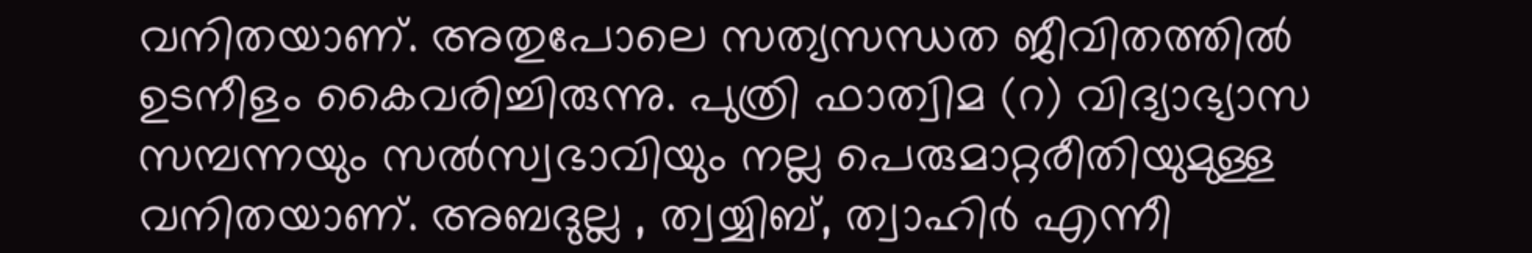വനിതയാണ്. അതുപോലെ സത്യസന്ധത ജീവിതത്തില്‍ ഉടനീളം കൈവരിച്ചിരുന്നു. പുത്രി ഫാത്വിമ (റ) വിദ്യാഭ്യാസ സമ്പന്നയും സല്‍സ്വഭാവിയും നല്ല പെരുമാറ്റരീതിയുമുള്ള വനിതയാണ്. അബദുല്ല , ത്വയ്യിബ്, ത്വാഹിര്‍ എന്നീ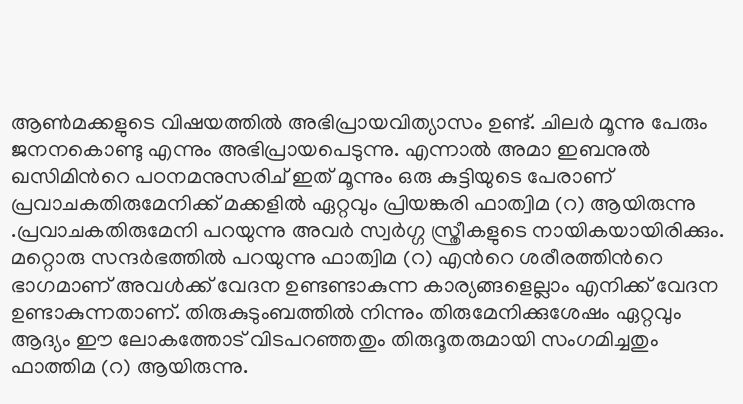ആണ്‍മക്കളുടെ വിഷയത്തില്‍ അഭിപ്രായവിത്യാസം ഉണ്ട്. ചിലര്‍ മൂന്നു പേരും ജനനകൊണ്ടു എന്നും അഭിപ്രായപെടുന്നു. എന്നാല്‍ അമാ ഇബനുല്‍ ഖസിമിന്‍റെ പഠനമനുസരിച് ഇത് മൂന്നും ഒരു കുട്ടിയുടെ പേരാണ് പ്രവാചകതിരുമേനിക്ക് മക്കളില്‍ ഏറ്റവും പ്രിയങ്കരി ഫാത്വിമ (റ) ആയിരുന്നു .പ്രവാചകതിരുമേനി പറയുന്നു അവര്‍ സ്വര്‍ഗ്ഗ സ്ത്രീകളുടെ നായികയായിരിക്കും. മറ്റൊരു സന്ദര്‍ഭത്തില്‍ പറയുന്നു ഫാത്വിമ (റ) എന്‍റെ ശരീരത്തിന്‍റെ ഭാഗമാണ് അവള്‍ക്ക് വേദന ഉണ്ടണ്ടാകുന്ന കാര്യങ്ങളെല്ലാം എനിക്ക് വേദന ഉണ്ടാകുന്നതാണ്. തിരുകുടുംബത്തില്‍ നിന്നും തിരുമേനിക്കുശേഷം ഏറ്റവും ആദ്യം ഈ ലോകത്തോട് വിടപറഞ്ഞതും തിരുദൂതരുമായി സംഗമിച്ചതും ഫാത്തിമ (റ) ആയിരുന്നു.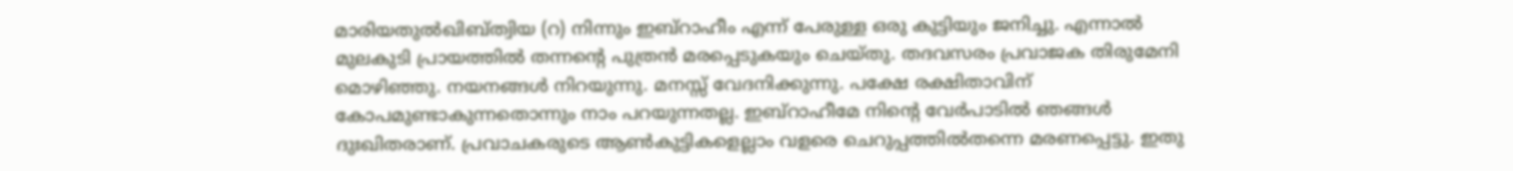മാരിയതുല്‍ഖിബ്ത്വിയ (റ) നിന്നും ഇബ്റാഹീം എന്ന് പേരുള്ള ഒരു കുട്ടിയും ജനിച്ചു. എന്നാല്‍ മുലകുടി പ്രായത്തില്‍ തന്നന്‍റെ പുത്രന്‍ മരപ്പെടുകയും ചെയ്തു. തദവസരം പ്രവാജക തിരുമേനി മൊഴിഞ്ഞു. നയനങ്ങള്‍ നിറയുന്നു. മനസ്സ് വേദനിക്കുന്നു. പക്ഷേ രക്ഷിതാവിന് കോപമുണ്ടാകുന്നതൊന്നും നാം പറയുന്നതല്ല. ഇബ്റാഹീമേ നിന്‍റെ വേര്‍പാടില്‍ ഞങ്ങള്‍ ദുഃഖിതരാണ്. പ്രവാചകരുടെ ആണ്‍കുട്ടികളെല്ലാം വളരെ ചെറുപ്പത്തില്‍തന്നെ മരണപ്പെട്ടു. ഇതു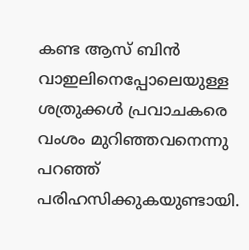കണ്ട ആസ് ബിന്‍ വാഇലിനെപ്പോലെയുള്ള ശത്രുക്കള്‍ പ്രവാചകരെ വംശം മുറിഞ്ഞവനെന്നു പറഞ്ഞ് പരിഹസിക്കുകയുണ്ടായി.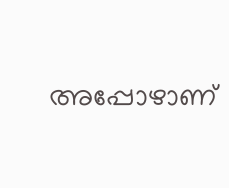അപ്പോഴാണ്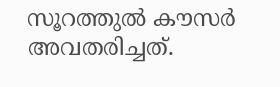സൂറത്തുല്‍ കൗസര്‍ അവതരിച്ചത്.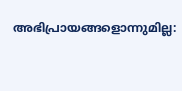അഭിപ്രായങ്ങളൊന്നുമില്ല: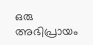ഒരു അഭിപ്രായം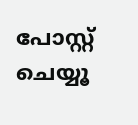പോസ്റ്റ് ചെയ്യൂ